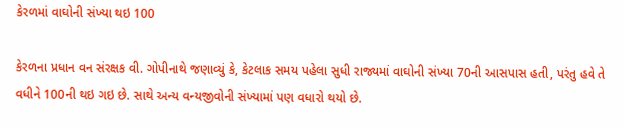કેરળમાં વાઘોની સંખ્યા થઇ 100

કેરળના પ્રધાન વન સંરક્ષક વી. ગોપીનાથે જણાવ્યું કે, કેટલાક સમય પહેલા સુધી રાજ્યમાં વાઘોની સંખ્યા 70ની આસપાસ હતી, પરંતુ હવે તે વધીને 100ની થઇ ગઇ છે. સાથે અન્ય વન્યજીવોની સંખ્યામાં પણ વધારો થયો છે.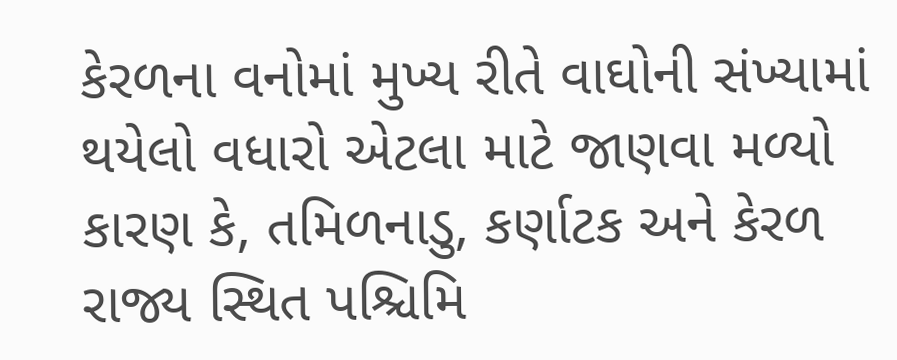કેરળના વનોમાં મુખ્ય રીતે વાઘોની સંખ્યામાં થયેલો વધારો એટલા માટે જાણવા મળ્યો કારણ કે, તમિળનાડુ, કર્ણાટક અને કેરળ રાજ્ય સ્થિત પશ્ચિમિ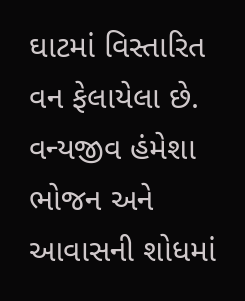ઘાટમાં વિસ્તારિત વન ફેલાયેલા છે. વન્યજીવ હંમેશા ભોજન અને આવાસની શોધમાં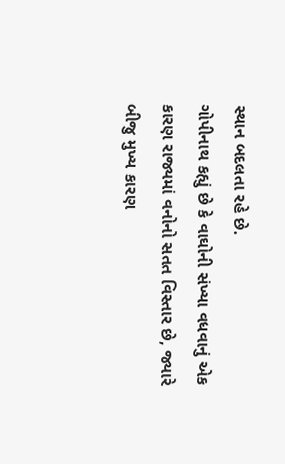સ્થાન બદલતા રહે છે.
ગોપીનાથ કહ્યું છે કે વાઘોની સંખ્યા વધવાનું એક કારણ રાજ્યમાં વનોનો સતત વિસ્તાર છે, જ્યારે બીજુ મુખ્ય કારણ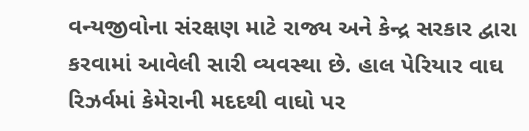વન્યજીવોના સંરક્ષણ માટે રાજ્ય અને કેન્દ્ર સરકાર દ્વારા કરવામાં આવેલી સારી વ્યવસ્થા છે. હાલ પેરિયાર વાઘ રિઝર્વમાં કેમેરાની મદદથી વાઘો પર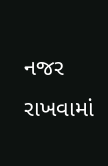નજર રાખવામાં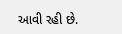આવી રહી છે.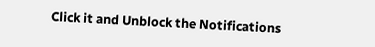Click it and Unblock the Notifications